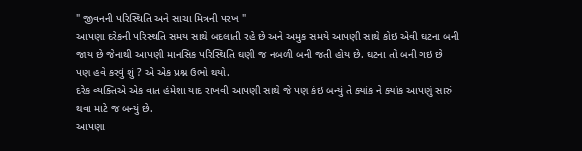" જીવનની પરિસ્થિતિ અને સાચા મિત્રની પરખ "
આપણા દરેકની પરિસ્થતિ સમય સાથે બદલાતી રહે છે અને અમુક સમયે આપણી સાથે કોઇ એવી ઘટના બની જાય છે જેનાથી આપણી માનસિક પરિસ્થિતિ ઘણી જ નબળી બની જતી હોય છે. ઘટના તો બની ગઇ છે પણ હવે કરવું શું ? એ એક પ્રશ્ન ઉભો થયો.
દરેક વ્યક્તિએ એક વાત હંમેશા યાદ રાખવી આપણી સાથે જે પણ કંઇ બન્યું તે ક્યાંક ને ક્યાંક આપણું સારું થવા માટે જ બન્યું છે.
આપણા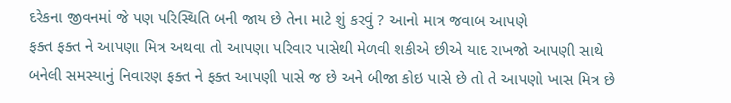દરેકના જીવનમાં જે પણ પરિસ્થિતિ બની જાય છે તેના માટે શું કરવું ? આનો માત્ર જવાબ આપણે
ફક્ત ફક્ત ને આપણા મિત્ર અથવા તો આપણા પરિવાર પાસેથી મેળવી શકીએ છીએ યાદ રાખજો આપણી સાથે બનેલી સમસ્યાનું નિવારણ ફક્ત ને ફક્ત આપણી પાસે જ છે અને બીજા કોઇ પાસે છે તો તે આપણો ખાસ મિત્ર છે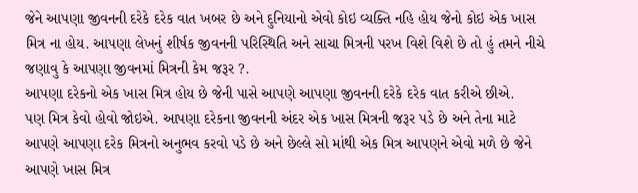જેને આપણા જીવનની દરેકે દરેક વાત ખબર છે અને દુનિયાનો એવો કોઇ વ્યક્તિ નહિ હોય જેનો કોઇ એક ખાસ મિત્ર ના હોય. આપણા લેખનું શીર્ષક જીવનની પરિસ્થિતિ અને સાચા મિત્રની પરખ વિશે વિશે છે તો હું તમને નીચે જણાવુ કે આપણા જીવનમાં મિત્રની કેમ જરૂર ?.
આપણા દરેકનો એક ખાસ મિત્ર હોય છે જેની પાસે આપણે આપણા જીવનની દરેકે દરેક વાત કરીએ છીએ.
પણ મિત્ર કેવો હોવો જોઇએ. આપણા દરેકના જીવનની અંદર એક ખાસ મિત્રની જરૂર પડે છે અને તેના માટે આપણે આપણા દરેક મિત્રનો અનુભવ કરવો પડે છે અને છેલ્લે સો માંથી એક મિત્ર આપણને એવો મળે છે જેને આપણે ખાસ મિત્ર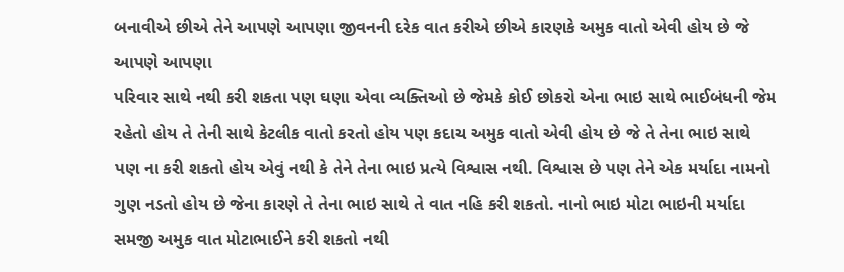બનાવીએ છીએ તેને આપણે આપણા જીવનની દરેક વાત કરીએ છીએ કારણકે અમુક વાતો એવી હોય છે જે આપણે આપણા
પરિવાર સાથે નથી કરી શકતા પણ ઘણા એવા વ્યક્તિઓ છે જેમકે કોઈ છોકરો એના ભાઇ સાથે ભાઈબંધની જેમ રહેતો હોય તે તેની સાથે કેટલીક વાતો કરતો હોય પણ કદાચ અમુક વાતો એવી હોય છે જે તે તેના ભાઇ સાથે પણ ના કરી શકતો હોય એવું નથી કે તેને તેના ભાઇ પ્રત્યે વિશ્વાસ નથી. વિશ્વાસ છે પણ તેને એક મર્યાદા નામનો ગુણ નડતો હોય છે જેના કારણે તે તેના ભાઇ સાથે તે વાત નહિ કરી શકતો. નાનો ભાઇ મોટા ભાઇની મર્યાદા સમજી અમુક વાત મોટાભાઈને કરી શકતો નથી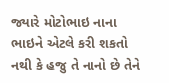જ્યારે મોટોભાઇ નાના ભાઇને એટલે કરી શકતો નથી કે હજુ તે નાનો છે તેને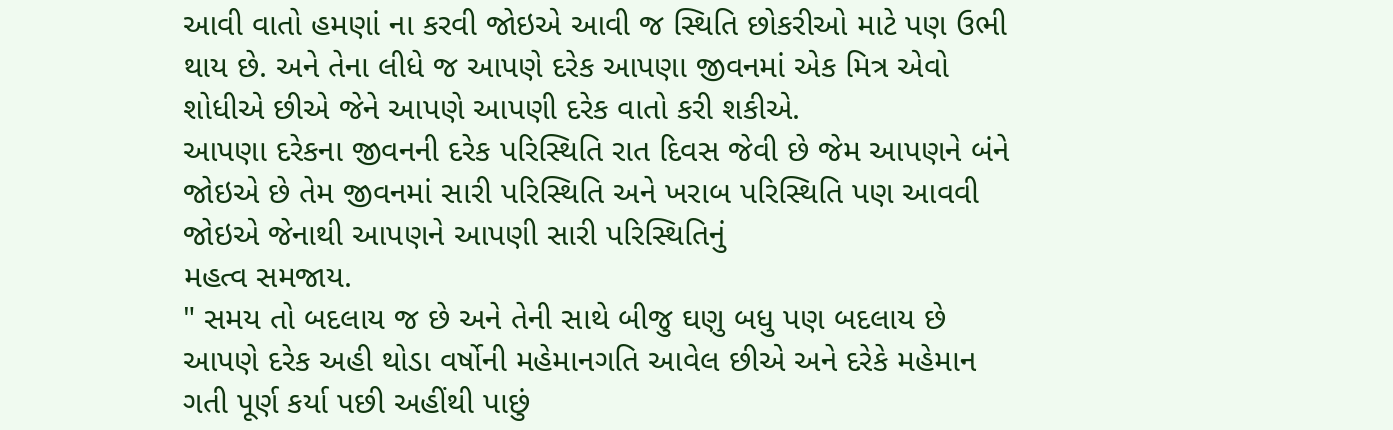આવી વાતો હમણાં ના કરવી જોઇએ આવી જ સ્થિતિ છોકરીઓ માટે પણ ઉભી થાય છે. અને તેના લીધે જ આપણે દરેક આપણા જીવનમાં એક મિત્ર એવો શોધીએ છીએ જેને આપણે આપણી દરેક વાતો કરી શકીએ.
આપણા દરેકના જીવનની દરેક પરિસ્થિતિ રાત દિવસ જેવી છે જેમ આપણને બંને જોઇએ છે તેમ જીવનમાં સારી પરિસ્થિતિ અને ખરાબ પરિસ્થિતિ પણ આવવી જોઇએ જેનાથી આપણને આપણી સારી પરિસ્થિતિનું
મહત્વ સમજાય.
" સમય તો બદલાય જ છે અને તેની સાથે બીજુ ઘણુ બધુ પણ બદલાય છે આપણે દરેક અહી થોડા વર્ષોની મહેમાનગતિ આવેલ છીએ અને દરેકે મહેમાન ગતી પૂર્ણ કર્યા પછી અહીંથી પાછું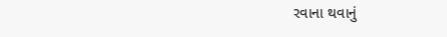રવાના થવાનું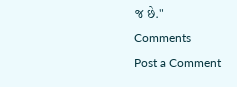જ છે."
Comments
Post a Comment